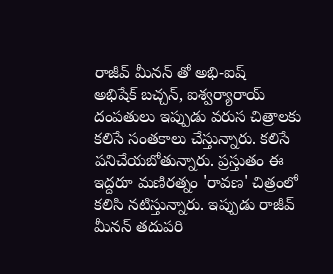రాజీవ్ మీనన్ తో అభి-ఐష్
అభిషేక్ బచ్చన్, ఐశ్వర్యారాయ్ దంపతులు ఇప్పుడు వరుస చిత్రాలకు కలిసే సంతకాలు చేస్తున్నారు. కలిసే పనిచేయబోతున్నారు. ప్రస్తుతం ఈ ఇద్దరూ మణిరత్నం 'రావణ' చిత్రంలో కలిసి నటిస్తున్నారు. ఇప్పుడు రాజీవ్ మీనన్ తదుపరి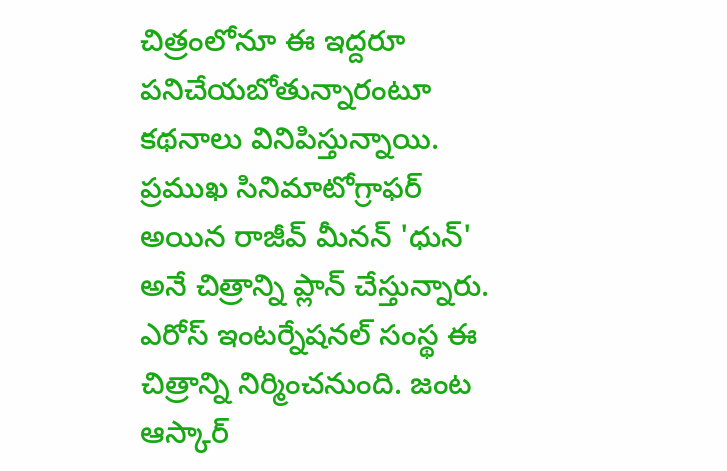చిత్రంలోనూ ఈ ఇద్దరూ పనిచేయబోతున్నారంటూ కథనాలు వినిపిస్తున్నాయి. ప్రముఖ సినిమాటోగ్రాఫర్ అయిన రాజీవ్ మీనన్ 'ధున్' అనే చిత్రాన్ని ప్లాన్ చేస్తున్నారు. ఎరోస్ ఇంటర్నేషనల్ సంస్థ ఈ చిత్రాన్ని నిర్మించనుంది. జంట ఆస్కార్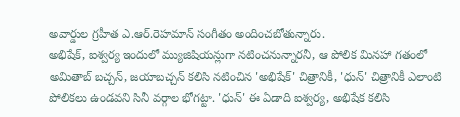అవార్డుల గ్రహీత ఎ.ఆర్.రెహమాన్ సంగీతం అందించబోతున్నారు.
అభిషేక్, ఐశ్వర్య ఇందులో మ్యుజిషియన్లుగా నటించనున్నారనీ, ఆ పోలిక మినహా గతంలో అమితాబ్ బచ్చన్, జయాబచ్చన్ కలిసి నటించిన 'అభిషేక్' చిత్రానికీ, 'ధున్' చిత్రానికీ ఎలాంటి పోలికలు ఉండవని సినీ వర్గాల భోగట్టా. 'ధున్' ఈ ఏడాది ఐశ్వర్య, అభిషేక కలిసి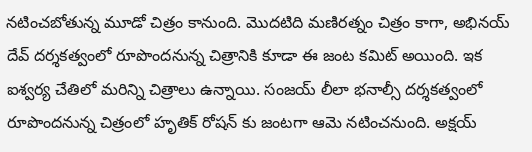నటించబోతున్న మూడో చిత్రం కానుంది. మొదటిది మణిరత్నం చిత్రం కాగా, అభినయ్ దేవ్ దర్శకత్వంలో రూపొందనున్న చిత్రానికి కూడా ఈ జంట కమిట్ అయింది. ఇక ఐశ్వర్య చేతిలో మరిన్ని చిత్రాలు ఉన్నాయి. సంజయ్ లీలా భనాల్సీ దర్శకత్వంలో రూపొందనున్న చిత్రంలో హృతిక్ రోషన్ కు జంటగా ఆమె నటించనుంది. అక్షయ్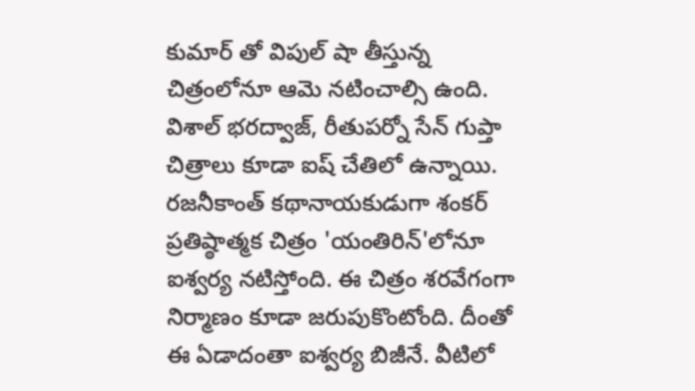కుమార్ తో విపుల్ షా తీస్తున్న చిత్రంలోనూ ఆమె నటించాల్సి ఉంది. విశాల్ భరద్వాజ్, రీతుపర్నో సేన్ గుప్తా చిత్రాలు కూడా ఐష్ చేతిలో ఉన్నాయి. రజనీకాంత్ కథానాయకుడుగా శంకర్ ప్రతిష్ఠాత్మక చిత్రం 'యంతిరిన్'లోనూ ఐశ్వర్య నటిస్తోంది. ఈ చిత్రం శరవేగంగా నిర్మాణం కూడా జరుపుకొంటోంది. దీంతో ఈ ఏడాదంతా ఐశ్వర్య బిజీనే. వీటిలో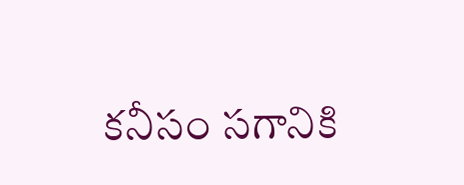కనీసం సగానికి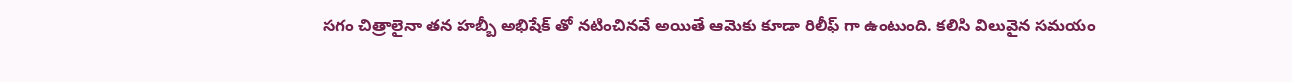సగం చిత్రాలైనా తన హబ్బీ అభిషేక్ తో నటించినవే అయితే ఆమెకు కూడా రిలీఫ్ గా ఉంటుంది. కలిసి విలువైన సమయం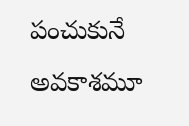పంచుకునే అవకాశమూ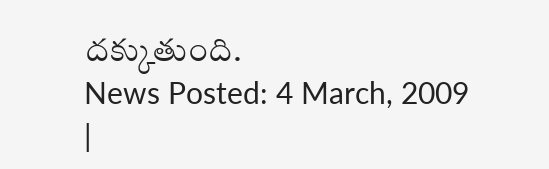దక్కుతుంది.
News Posted: 4 March, 2009
|